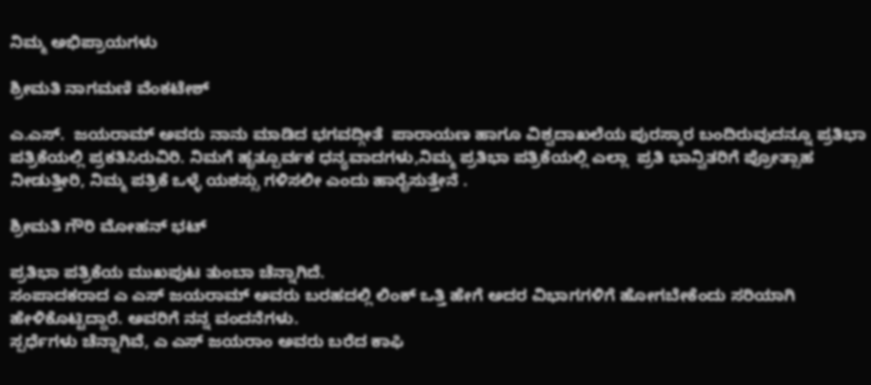ನಿಮ್ಮ ಅಭಿಪ್ರಾಯಗಳು

ಶ್ರೀಮತಿ ನಾಗಮಣಿ ವೆಂಕಟೇಶ್

ಎ.ಎಸ್.  ಜಯರಾಮ್ ಅವರು ನಾನು ಮಾಡಿದ ಭಗವದ್ಗೀತೆ  ಪಾರಾಯಣ ಹಾಗೂ ವಿಶ್ವದಾಖಲೆಯ ಪುರಸ್ಕಾರ ಬಂದಿರುವುದನ್ನೂ ಪ್ರತಿಭಾ ಪತ್ರಿಕೆಯಲ್ಲಿ ಪ್ರಕತಿಸಿರುವಿರಿ. ನಿಮಗೆ ಹೃತ್ಪೂರ್ವಕ ಧನ್ಯವಾದಗಳು,ನಿಮ್ಮ ಪ್ರತಿಭಾ ಪತ್ರಿಕೆಯಲ್ಲಿ ಎಲ್ಲಾ  ಪ್ರತಿ ಭಾನ್ವಿತರಿಗೆ ಪ್ರೋತ್ಸಾಹ ನೀಡುತ್ತೀರಿ, ನಿಮ್ಮ ಪತ್ರಿಕೆ ಒಳ್ಳೆ ಯಶಸ್ಸು ಗಳಿಸಲೀ ಎಂದು ಹಾರೈಸುತ್ತೇನೆ .

ಶ್ರೀಮತಿ ಗೌರಿ ಮೋಹನ್ ಭಟ್

ಪ್ರತಿಭಾ ಪತ್ರಿಕೆಯ ಮುಖಪುಟ ತುಂಬಾ ಚೆನ್ನಾಗಿದೆ.
ಸಂಪಾದಕರಾದ ಎ ಎಸ್ ಜಯರಾಮ್ ಅವರು ಬರಹದಲ್ಲಿ ಲಿಂಕ್ ಒತ್ತಿ ಹೇಗೆ ಅದರ ವಿಭಾಗಗಳಿಗೆ ಹೋಗಬೇಕೆಂದು ಸರಿಯಾಗಿ ಹೇಳಿಕೊಟ್ಟಿದ್ದಾರೆ. ಅವರಿಗೆ ನನ್ನ ವಂದನೆಗಳು.
ಸ್ಪರ್ಧೆಗಳು ಚೆನ್ನಾಗಿವೆ, ಎ ಎಸ್ ಜಯರಾಂ ಅವರು ಬರೆದ ಕಾಫಿ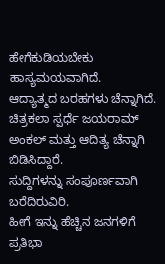ಹೇಗೆಕುಡಿಯಬೇಕು ಹಾಸ್ಯಮಯವಾಗಿದೆ.
ಆದ್ಯಾತ್ಮದ ಬರಹಗಳು ಚೆನ್ನಾಗಿದೆ.
ಚಿತ್ರಕಲಾ ಸ್ಪರ್ಧೆ ಜಯರಾಮ್ ಅಂಕಲ್ ಮತ್ತು ಆದಿತ್ಯ ಚೆನ್ನಾಗಿ ಬಿಡಿಸಿದ್ದಾರೆ.
ಸುದ್ದಿಗಳನ್ನು ಸಂಪೂರ್ಣವಾಗಿ ಬರೆದಿರುವಿರಿ.
ಹೀಗೆ ಇನ್ನು ಹೆಚ್ಚಿನ ಜನಗಳಿಗೆ ಪ್ರತಿಭಾ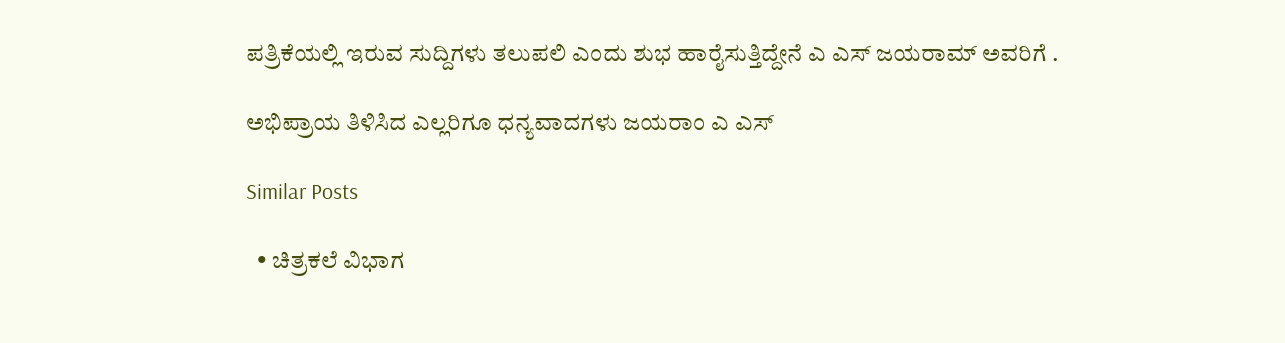ಪತ್ರಿಕೆಯಲ್ಲಿ ಇರುವ ಸುದ್ದಿಗಳು ತಲುಪಲಿ ಎಂದು ಶುಭ ಹಾರೈಸುತ್ತಿದ್ದೇನೆ ಎ ಎಸ್ ಜಯರಾಮ್ ಅವರಿಗೆ .

ಅಭಿಪ್ರಾಯ ತಿಳಿಸಿದ ಎಲ್ಲರಿಗೂ ಧನ್ಯವಾದಗಳು ಜಯರಾಂ ಎ ಎಸ್

Similar Posts

  • ಚಿತ್ರಕಲೆ ವಿಭಾಗ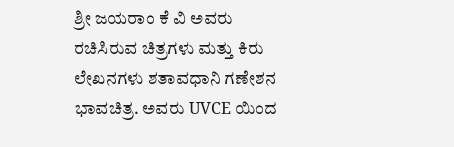ಶ್ರೀ ಜಯರಾಂ ಕೆ ವಿ ಅವರು ರಚಿಸಿರುವ ಚಿತ್ರಗಳು ಮತ್ತು ಕಿರು ಲೇಖನಗಳು ಶತಾವಧಾನಿ ಗಣೇಶನ ಭಾವಚಿತ್ರ. ಅವರು UVCE ಯಿಂದ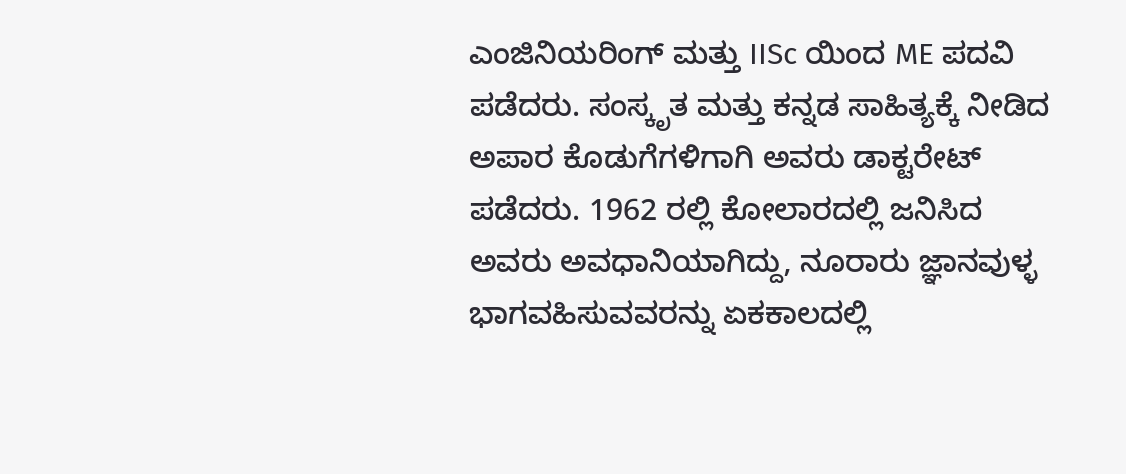ಎಂಜಿನಿಯರಿಂಗ್ ಮತ್ತು IISc ಯಿಂದ ME ಪದವಿ ಪಡೆದರು. ಸಂಸ್ಕೃತ ಮತ್ತು ಕನ್ನಡ ಸಾಹಿತ್ಯಕ್ಕೆ ನೀಡಿದ ಅಪಾರ ಕೊಡುಗೆಗಳಿಗಾಗಿ ಅವರು ಡಾಕ್ಟರೇಟ್ ಪಡೆದರು. 1962 ರಲ್ಲಿ ಕೋಲಾರದಲ್ಲಿ ಜನಿಸಿದ ಅವರು ಅವಧಾನಿಯಾಗಿದ್ದು, ನೂರಾರು ಜ್ಞಾನವುಳ್ಳ ಭಾಗವಹಿಸುವವರನ್ನು ಏಕಕಾಲದಲ್ಲಿ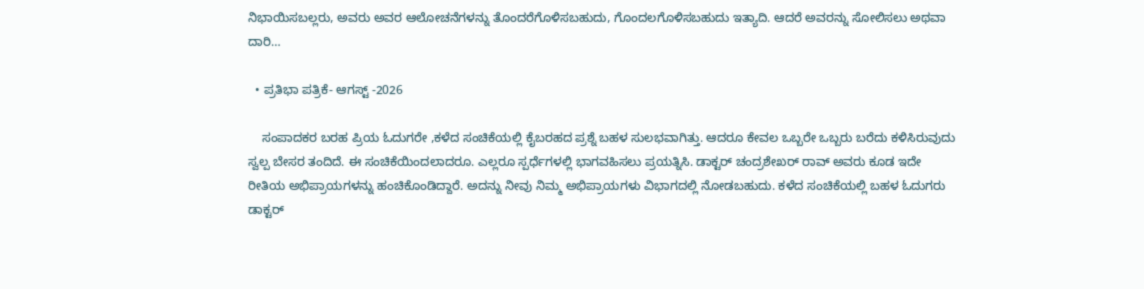ನಿಭಾಯಿಸಬಲ್ಲರು, ಅವರು ಅವರ ಆಲೋಚನೆಗಳನ್ನು ತೊಂದರೆಗೊಳಿಸಬಹುದು, ಗೊಂದಲಗೊಳಿಸಬಹುದು ಇತ್ಯಾದಿ. ಆದರೆ ಅವರನ್ನು ಸೋಲಿಸಲು ಅಥವಾ ದಾರಿ…

  • ಪ್ರತಿಭಾ ಪತ್ರಿಕೆ- ಆಗಸ್ಟ್ -2026

    ಸಂಪಾದಕರ ಬರಹ ಪ್ರಿಯ ಓದುಗರೇ ,ಕಳೆದ ಸಂಚಿಕೆಯಲ್ಲಿ ಕೈಬರಹದ ಪ್ರಶ್ನೆ ಬಹಳ ಸುಲಭವಾಗಿತ್ತು. ಆದರೂ ಕೇವಲ ಒಬ್ಬರೇ ಒಬ್ಬರು ಬರೆದು ಕಳಿಸಿರುವುದು ಸ್ವಲ್ಪ ಬೇಸರ ತಂದಿದೆ. ಈ ಸಂಚಿಕೆಯಿಂದಲಾದರೂ. ಎಲ್ಲರೂ ಸ್ಪರ್ಧೆಗಳಲ್ಲಿ ಭಾಗವಹಿಸಲು ಪ್ರಯತ್ನಿಸಿ. ಡಾಕ್ಟರ್ ಚಂದ್ರಶೇಖರ್ ರಾವ್ ಅವರು ಕೂಡ ಇದೇ ರೀತಿಯ ಅಭಿಪ್ರಾಯಗಳನ್ನು ಹಂಚಿಕೊಂಡಿದ್ದಾರೆ. ಅದನ್ನು ನೀವು ನಿಮ್ಮ ಅಭಿಪ್ರಾಯಗಳು ವಿಭಾಗದಲ್ಲಿ ನೋಡಬಹುದು. ಕಳೆದ ಸಂಚಿಕೆಯಲ್ಲಿ ಬಹಳ ಓದುಗರು ಡಾಕ್ಟರ್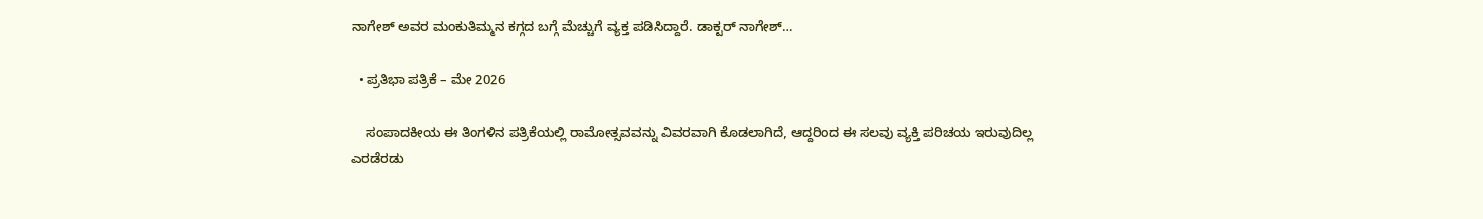ನಾಗೇಶ್ ಅವರ ಮಂಕುತಿಮ್ಮನ ಕಗ್ಗದ ಬಗ್ಗೆ ಮೆಚ್ಚುಗೆ ವ್ಯಕ್ತ ಪಡಿಸಿದ್ದಾರೆ. ಡಾಕ್ಟರ್ ನಾಗೇಶ್…

  • ಪ್ರತಿಭಾ ಪತ್ರಿಕೆ – ಮೇ 2026

    ಸಂಪಾದಕೀಯ ಈ ತಿಂಗಳಿನ ಪತ್ರಿಕೆಯಲ್ಲಿ ರಾಮೋತ್ಸವವನ್ನು ವಿವರವಾಗಿ ಕೊಡಲಾಗಿದೆ, ಆದ್ದರಿಂದ ಈ ಸಲವು ವ್ಯಕ್ತಿ ಪರಿಚಯ ಇರುವುದಿಲ್ಲ ಎರಡೆರಡು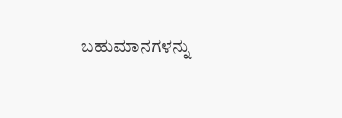ಬಹುಮಾನಗಳನ್ನು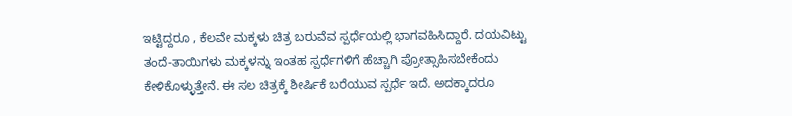ಇಟ್ಟಿದ್ದರೂ , ಕೆಲವೇ ಮಕ್ಕಳು ಚಿತ್ರ ಬರುವೆವ ಸ್ಪರ್ಧೆಯಲ್ಲಿ ಭಾಗವಹಿಸಿದ್ದಾರೆ. ದಯವಿಟ್ಟು ತಂದೆ-ತಾಯಿಗಳು ಮಕ್ಕಳನ್ನು ಇಂತಹ ಸ್ಪರ್ಧೆಗಳಿಗೆ ಹೆಚ್ಚಾಗಿ ಪ್ರೋತ್ಸಾಹಿಸಬೇಕೆಂದು ಕೇಳಿಕೊಳ್ಳುತ್ತೇನೆ. ಈ ಸಲ ಚಿತ್ರಕ್ಕೆ ಶೀರ್ಷಿಕೆ ಬರೆಯುವ ಸ್ಪರ್ಧೆ ಇದೆ. ಅದಕ್ಕಾದರೂ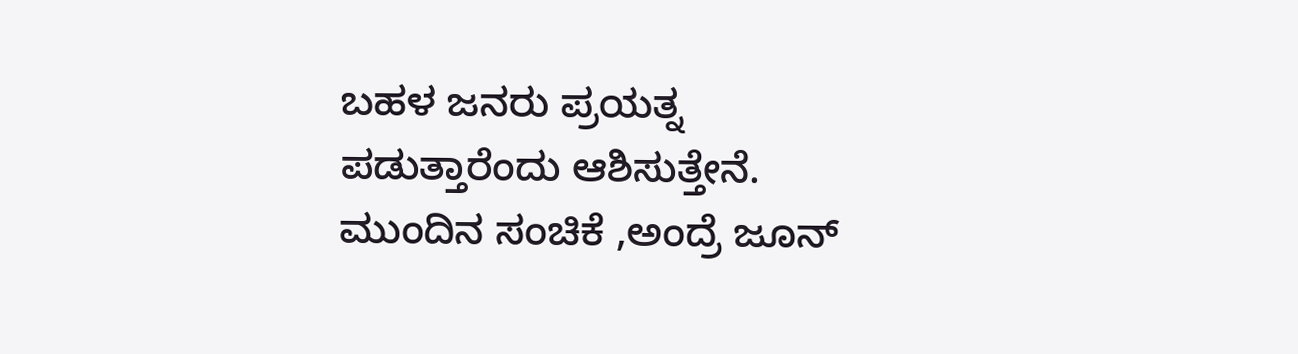ಬಹಳ ಜನರು ಪ್ರಯತ್ನ ಪಡುತ್ತಾರೆಂದು ಆಶಿಸುತ್ತೇನೆ. ಮುಂದಿನ ಸಂಚಿಕೆ ,ಅಂದ್ರೆ ಜೂನ್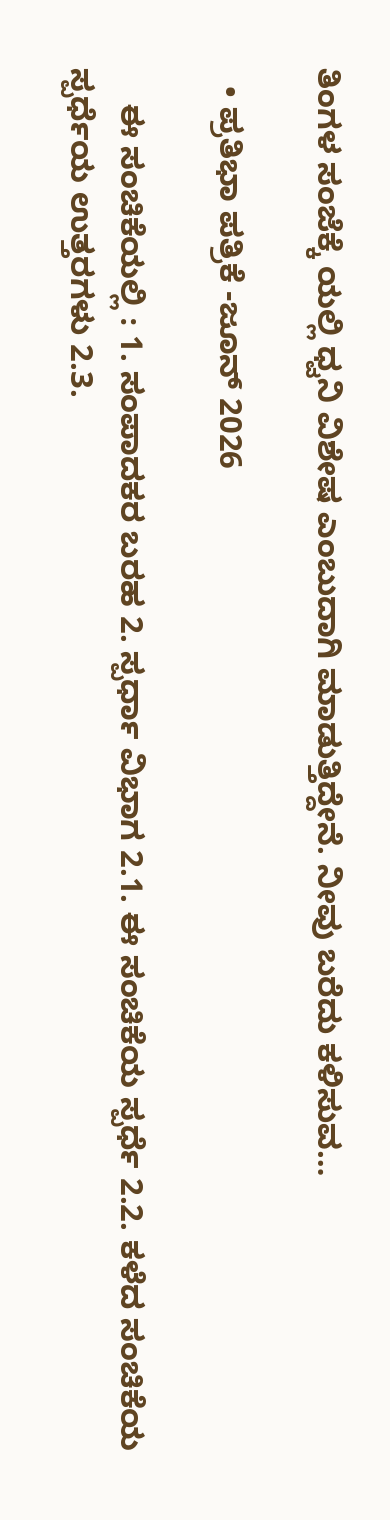ತಿಂಗಳ ಸಂಜೆಕ್ಕೆ ಯಲ್ಲಿ ಧ್ವನಿ ವಿಶೇಷ ಎಂಬುದಾಗಿ ಮಾಡುತ್ತಿದ್ದೇನೆ. ನೀವು ಬರೆದು ಕಳಿಸುವ…

  • ಪ್ರತಿಭಾ ಪತ್ರಿಕೆ -ಜೂನ್ 2026

    ಈ ಸಂಚಿಕೆಯಲ್ಲಿ : 1. ಸಂಪಾದಕರ ಬರಹ 2. ಸ್ಪರ್ಧಾ ವಿಭಾಗ 2.1. ಈ ಸಂಚಿಕೆಯ ಸ್ಪರ್ಧೆ 2.2. ಕಳೆದ ಸಂಚಿಕೆಯ ಸ್ಪರ್ಧೆಯ ಉತ್ತರಗಳು 2.3.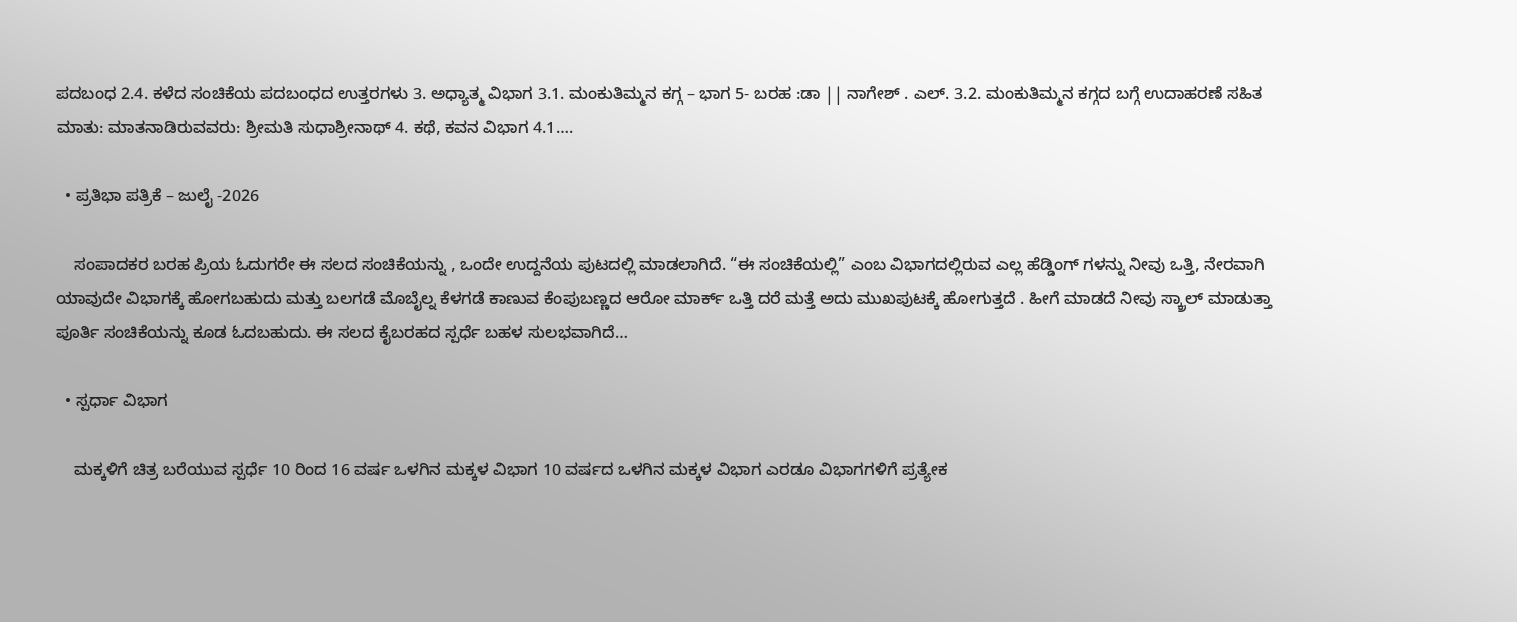ಪದಬಂಧ 2.4. ಕಳೆದ ಸಂಚಿಕೆಯ ಪದಬಂಧದ ಉತ್ತರಗಳು 3. ಅಧ್ಯಾತ್ಮ ವಿಭಾಗ 3.1. ಮಂಕುತಿಮ್ಮನ ಕಗ್ಗ – ಭಾಗ 5- ಬರಹ :ಡಾ || ನಾಗೇಶ್ . ಎಲ್. 3.2. ಮಂಕುತಿಮ್ಮನ ಕಗ್ಗದ ಬಗ್ಗೆ ಉದಾಹರಣೆ ಸಹಿತ ಮಾತು: ಮಾತನಾಡಿರುವವರು: ಶ್ರೀಮತಿ ಸುಧಾಶ್ರೀನಾಥ್ 4. ಕಥೆ, ಕವನ ವಿಭಾಗ 4.1….

  • ಪ್ರತಿಭಾ ಪತ್ರಿಕೆ – ಜುಲೈ -2026

    ಸಂಪಾದಕರ ಬರಹ ಪ್ರಿಯ ಓದುಗರೇ ಈ ಸಲದ ಸಂಚಿಕೆಯನ್ನು , ಒಂದೇ ಉದ್ದನೆಯ ಪುಟದಲ್ಲಿ ಮಾಡಲಾಗಿದೆ. “ಈ ಸಂಚಿಕೆಯಲ್ಲಿ” ಎಂಬ ವಿಭಾಗದಲ್ಲಿರುವ ಎಲ್ಲ ಹೆಡ್ಡಿಂಗ್ ಗಳನ್ನು ನೀವು ಒತ್ತಿ, ನೇರವಾಗಿ ಯಾವುದೇ ವಿಭಾಗಕ್ಕೆ ಹೋಗಬಹುದು ಮತ್ತು ಬಲಗಡೆ ಮೊಬೈಲ್ನ ಕೆಳಗಡೆ ಕಾಣುವ ಕೆಂಪುಬಣ್ಣದ ಆರೋ ಮಾರ್ಕ್ ಒತ್ತಿ ದರೆ ಮತ್ತೆ ಅದು ಮುಖಪುಟಕ್ಕೆ ಹೋಗುತ್ತದೆ . ಹೀಗೆ ಮಾಡದೆ ನೀವು ಸ್ಕ್ರಾಲ್ ಮಾಡುತ್ತಾ ಪೂರ್ತಿ ಸಂಚಿಕೆಯನ್ನು ಕೂಡ ಓದಬಹುದು. ಈ ಸಲದ ಕೈಬರಹದ ಸ್ಪರ್ಧೆ ಬಹಳ ಸುಲಭವಾಗಿದೆ…

  • ಸ್ಪರ್ಧಾ ವಿಭಾಗ

    ಮಕ್ಕಳಿಗೆ ಚಿತ್ರ ಬರೆಯುವ ಸ್ಪರ್ಧೆ 10 ರಿಂದ 16 ವರ್ಷ ಒಳಗಿನ ಮಕ್ಕಳ ವಿಭಾಗ 10 ವರ್ಷದ ಒಳಗಿನ ಮಕ್ಕಳ ವಿಭಾಗ ಎರಡೂ ವಿಭಾಗಗಳಿಗೆ ಪ್ರತ್ಯೇಕ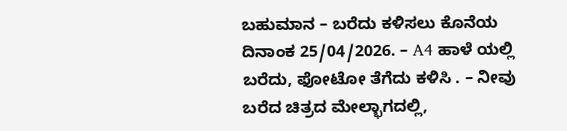ಬಹುಮಾನ – ಬರೆದು ಕಳಿಸಲು ಕೊನೆಯ ದಿನಾಂಕ 25/04/2026. – A4 ಹಾಳೆ ಯಲ್ಲಿ ಬರೆದು, ಫೋಟೋ ತೆಗೆದು ಕಳಿಸಿ . – ನೀವು ಬರೆದ ಚಿತ್ರದ ಮೇಲ್ಭಾಗದಲ್ಲಿ,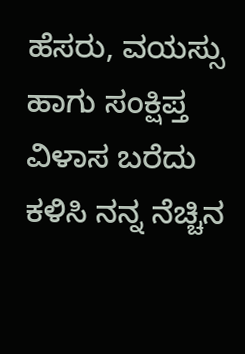ಹೆಸರು, ವಯಸ್ಸು ಹಾಗು ಸಂಕ್ಷಿಪ್ತ ವಿಳಾಸ ಬರೆದು ಕಳಿಸಿ ನನ್ನ ನೆಚ್ಚಿನ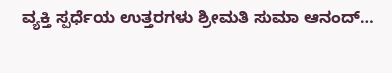ವ್ಯಕ್ತಿ ಸ್ಪರ್ಧೆಯ ಉತ್ತರಗಳು ಶ್ರೀಮತಿ ಸುಮಾ ಆನಂದ್…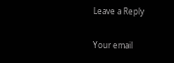Leave a Reply

Your email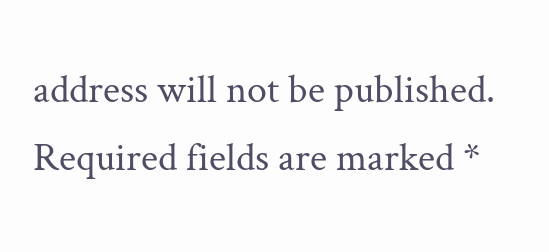address will not be published. Required fields are marked *